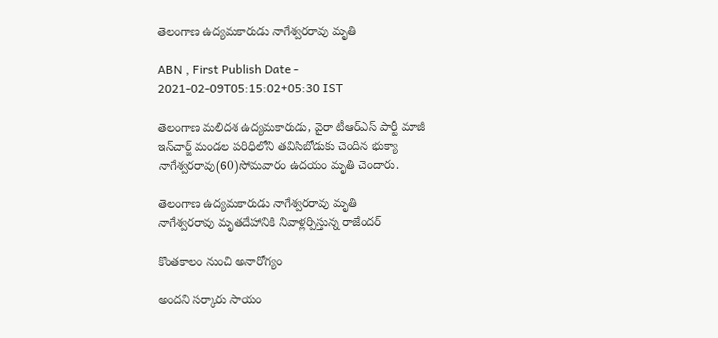తెలంగాణ ఉద్యమకారుడు నాగేశ్వరరావు మృతి

ABN , First Publish Date - 2021-02-09T05:15:02+05:30 IST

తెలంగాణ మలిదశ ఉద్యమకారుడు, వైరా టీఆర్‌ఎస్‌ పార్టీ మాజీ ఇన్‌చార్జ్‌ మండల పరిధిలోని తవిసిబోడుకు చెందిన భుక్యా నాగేశ్వరరావు(60)సోమవారం ఉదయం మృతి చెందారు.

తెలంగాణ ఉద్యమకారుడు నాగేశ్వరరావు మృతి
నాగేశ్వరరావు మృతదేహానికి నివాళ్లర్పిస్తున్న రాజేందర్‌

కొంతకాలం నుంచి అనారోగ్యం

అందని సర్కారు సాయం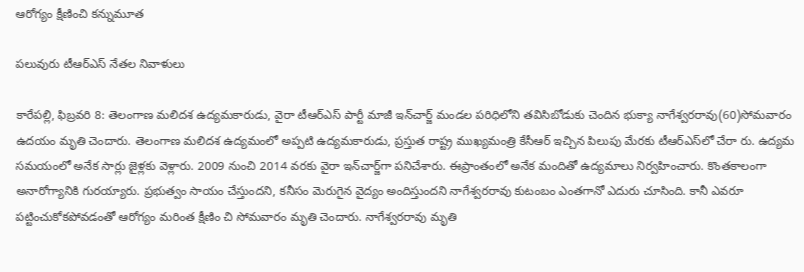ఆరోగ్యం క్షీణించి కన్నుమూత

పలువురు టీఆర్‌ఎస్‌ నేతల నివాళులు

కారేపల్లి, ఫిబ్రవరి 8: తెలంగాణ మలిదశ ఉద్యమకారుడు, వైరా టీఆర్‌ఎస్‌ పార్టీ మాజీ ఇన్‌చార్జ్‌ మండల పరిధిలోని తవిసిబోడుకు చెందిన భుక్యా నాగేశ్వరరావు(60)సోమవారం ఉదయం మృతి చెందారు. తెలంగాణ మలిదశ ఉద్యమంలో అప్పటి ఉద్యమకారుడు, ప్రస్తుత రాష్ట్ర ముఖ్యమంత్రి కేసీఆర్‌ ఇచ్చిన పిలుపు మేరకు టీఆర్‌ఎస్‌లో చేరా రు. ఉద్యమ సమయంలో అనేక సార్లు జైళ్లకు వెళ్లారు. 2009 నుంచి 2014 వరకు వైరా ఇన్‌చార్జ్‌గా పనిచేశారు. ఈప్రాంతంలో అనేక మందితో ఉద్యమాలు నిర్వహించారు. కొంతకాలంగా అనారోగ్యానికి గురయ్యారు. ప్రభుత్వం సాయం చేస్తుందని, కనీసం మెరుగైన వైద్యం అందిస్తుందని నాగేశ్వరరావు కుటంబం ఎంతగానో ఎదురు చూసింది. కానీ ఎవరూ పట్టించుకోకపోవడంతో ఆరోగ్యం మరింత క్షీణిం చి సోమవారం మృతి చెందారు. నాగేశ్వరరావు మృతి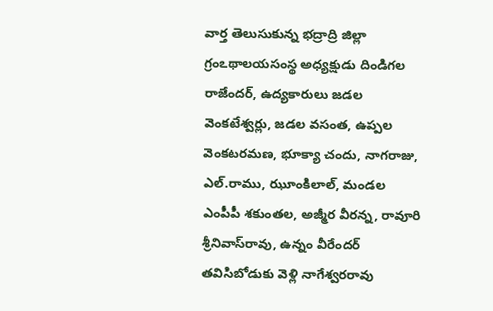వార్త తెలుసుకున్న భద్రాద్రి జిల్లా గ్రంఽథాలయసంస్థ అధ్యక్షుడు దిండిగల రాజేందర్‌, ఉద్యకారులు జడల వెంకటేశ్వర్లు, జడల వసంత, ఉప్పల వెంకటరమణ, భూక్యా చందు, నాగరాజు, ఎల్‌.రాము, ఝూంకిలాల్‌, మండల ఎంపీపీ శకుంతల, అజ్మీర వీరన్న, రావూరి శ్రీనివాస్‌రావు, ఉన్నం వీరేందర్‌ తవిసిబోడుకు వెళ్లి నాగేశ్వరరావు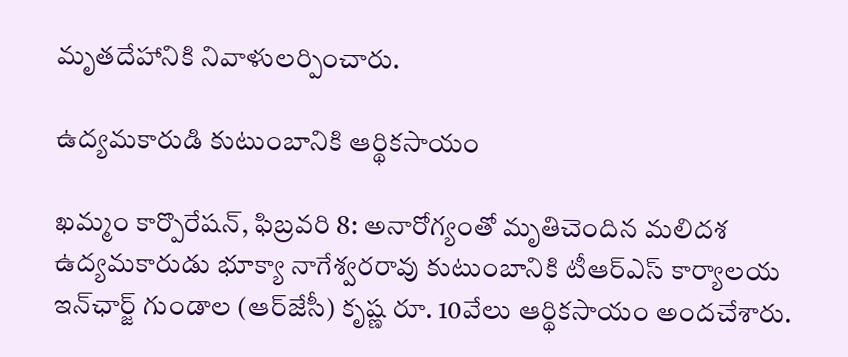మృతదేహానికి నివాళులర్పించారు.

ఉద్యమకారుడి కుటుంబానికి ఆర్థికసాయం

ఖమ్మం కార్పొరేషన్‌, ఫిబ్రవరి 8: అనారోగ్యంతో మృతిచెందిన మలిదశ ఉద్యమకారుడు భూక్యా నాగేశ్వరరావు కుటుంబానికి టీఆర్‌ఎస్‌ కార్యాలయ ఇన్‌ఛార్జ్‌ గుండాల (ఆర్‌జేసీ) కృష్ణ రూ. 10వేలు ఆర్థికసాయం అందచేశారు.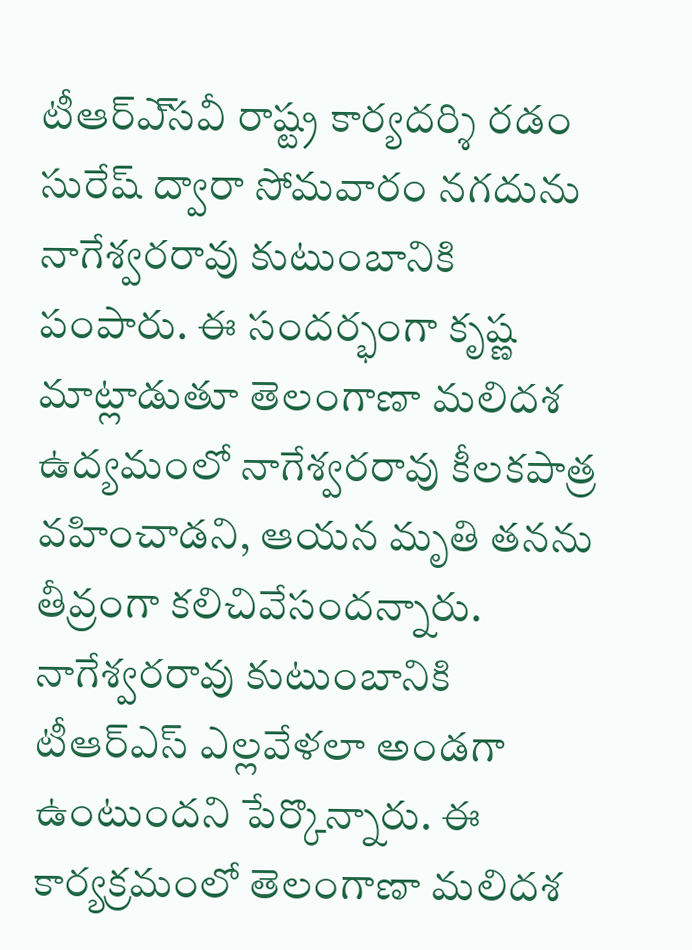టీఆర్‌ఎ్‌సవీ రాష్ట్ర కార్యదర్శి రడం సురేష్‌ ద్వారా సోమవారం నగదును నాగేశ్వరరావు కుటుంబానికి పంపారు. ఈ సందర్భంగా కృష్ణ మాట్లాడుతూ తెలంగాణా మలిదశ ఉద్యమంలో నాగేశ్వరరావు కీలకపాత్ర వహించాడని, ఆయన మృతి తనను తీవ్రంగా కలిచివేసందన్నారు. నాగేశ్వరరావు కుటుంబానికి టీఆర్‌ఎస్‌ ఎల్లవేళలా అండగా ఉంటుందని పేర్కొన్నారు. ఈ కార్యక్రమంలో తెలంగాణా మలిదశ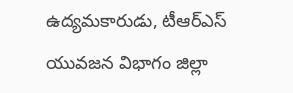ఉద్యమకారుడు, టీఆర్‌ఎస్‌ యువజన విభాగం జిల్లా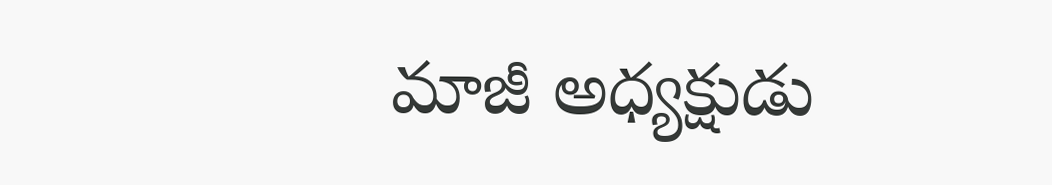మాజీ అధ్యక్షుడు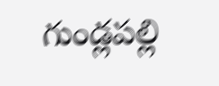గుండ్లపల్లి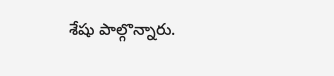శేషు పాల్గొన్నారు.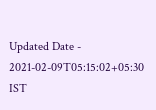Updated Date - 2021-02-09T05:15:02+05:30 IST